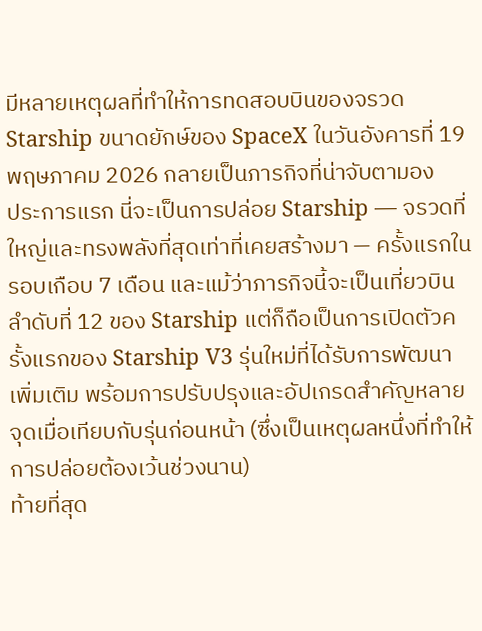มีหลายเหตุผลที่ทำให้การทดสอบบินของจรวด Starship ขนาดยักษ์ของ SpaceX ในวันอังคารที่ 19 พฤษภาคม 2026 กลายเป็นภารกิจที่น่าจับตามอง
ประการแรก นี่จะเป็นการปล่อย Starship — จรวดที่ใหญ่และทรงพลังที่สุดเท่าที่เคยสร้างมา — ครั้งแรกในรอบเกือบ 7 เดือน และแม้ว่าภารกิจนี้จะเป็นเที่ยวบินลำดับที่ 12 ของ Starship แต่ก็ถือเป็นการเปิดตัวครั้งแรกของ Starship V3 รุ่นใหม่ที่ได้รับการพัฒนาเพิ่มเติม พร้อมการปรับปรุงและอัปเกรดสำคัญหลายจุดเมื่อเทียบกับรุ่นก่อนหน้า (ซึ่งเป็นเหตุผลหนึ่งที่ทำให้การปล่อยต้องเว้นช่วงนาน)
ท้ายที่สุด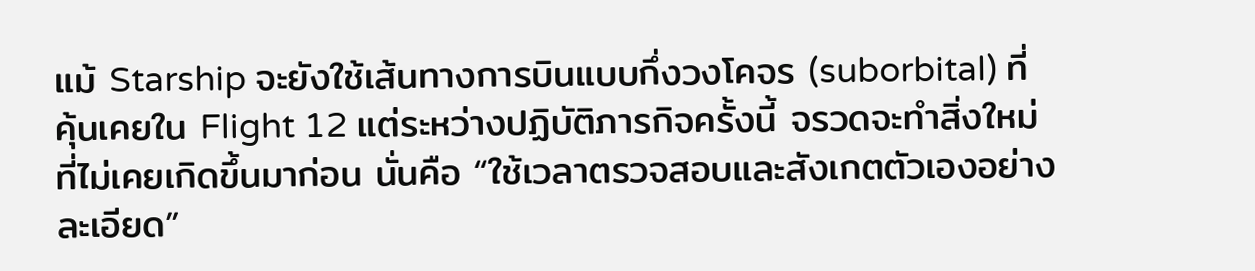แม้ Starship จะยังใช้เส้นทางการบินแบบกึ่งวงโคจร (suborbital) ที่คุ้นเคยใน Flight 12 แต่ระหว่างปฏิบัติภารกิจครั้งนี้ จรวดจะทำสิ่งใหม่ที่ไม่เคยเกิดขึ้นมาก่อน นั่นคือ “ใช้เวลาตรวจสอบและสังเกตตัวเองอย่างละเอียด”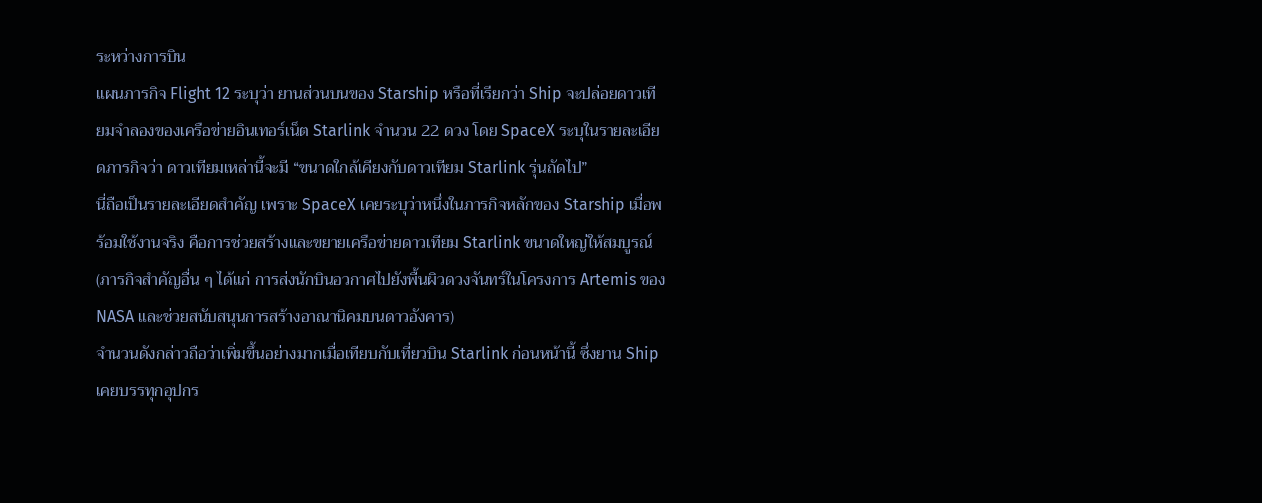ระหว่างการบิน
แผนภารกิจ Flight 12 ระบุว่า ยานส่วนบนของ Starship หรือที่เรียกว่า Ship จะปล่อยดาวเทียมจำลองของเครือข่ายอินเทอร์เน็ต Starlink จำนวน 22 ดวง โดย SpaceX ระบุในรายละเอียดภารกิจว่า ดาวเทียมเหล่านี้จะมี “ขนาดใกล้เคียงกับดาวเทียม Starlink รุ่นถัดไป”
นี่ถือเป็นรายละเอียดสำคัญ เพราะ SpaceX เคยระบุว่าหนึ่งในภารกิจหลักของ Starship เมื่อพร้อมใช้งานจริง คือการช่วยสร้างและขยายเครือข่ายดาวเทียม Starlink ขนาดใหญ่ให้สมบูรณ์ (ภารกิจสำคัญอื่น ๆ ได้แก่ การส่งนักบินอวกาศไปยังพื้นผิวดวงจันทร์ในโครงการ Artemis ของ NASA และช่วยสนับสนุนการสร้างอาณานิคมบนดาวอังคาร)
จำนวนดังกล่าวถือว่าเพิ่มขึ้นอย่างมากเมื่อเทียบกับเที่ยวบิน Starlink ก่อนหน้านี้ ซึ่งยาน Ship เคยบรรทุกอุปกร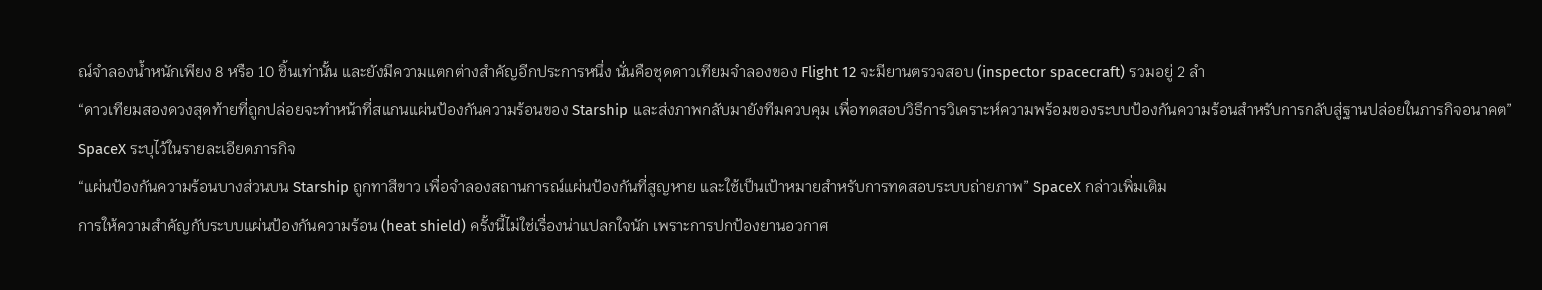ณ์จำลองน้ำหนักเพียง 8 หรือ 10 ชิ้นเท่านั้น และยังมีความแตกต่างสำคัญอีกประการหนึ่ง นั่นคือชุดดาวเทียมจำลองของ Flight 12 จะมียานตรวจสอบ (inspector spacecraft) รวมอยู่ 2 ลำ
“ดาวเทียมสองดวงสุดท้ายที่ถูกปล่อยจะทำหน้าที่สแกนแผ่นป้องกันความร้อนของ Starship และส่งภาพกลับมายังทีมควบคุม เพื่อทดสอบวิธีการวิเคราะห์ความพร้อมของระบบป้องกันความร้อนสำหรับการกลับสู่ฐานปล่อยในภารกิจอนาคต” SpaceX ระบุไว้ในรายละเอียดภารกิจ
“แผ่นป้องกันความร้อนบางส่วนบน Starship ถูกทาสีขาว เพื่อจำลองสถานการณ์แผ่นป้องกันที่สูญหาย และใช้เป็นเป้าหมายสำหรับการทดสอบระบบถ่ายภาพ” SpaceX กล่าวเพิ่มเติม
การให้ความสำคัญกับระบบแผ่นป้องกันความร้อน (heat shield) ครั้งนี้ไม่ใช่เรื่องน่าแปลกใจนัก เพราะการปกป้องยานอวกาศ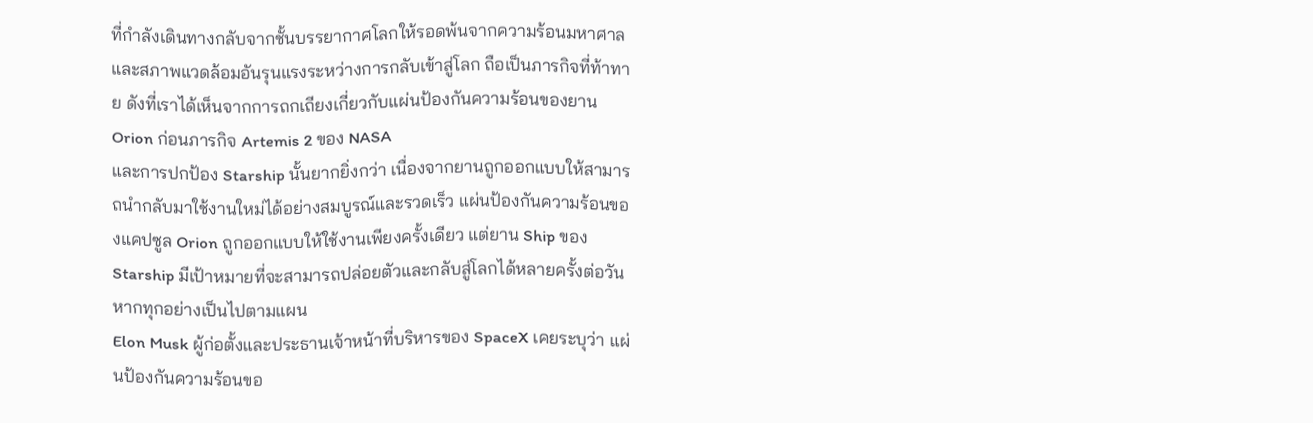ที่กำลังเดินทางกลับจากชั้นบรรยากาศโลกให้รอดพ้นจากความร้อนมหาศาลและสภาพแวดล้อมอันรุนแรงระหว่างการกลับเข้าสู่โลก ถือเป็นภารกิจที่ท้าทาย ดังที่เราได้เห็นจากการถกเถียงเกี่ยวกับแผ่นป้องกันความร้อนของยาน Orion ก่อนภารกิจ Artemis 2 ของ NASA
และการปกป้อง Starship นั้นยากยิ่งกว่า เนื่องจากยานถูกออกแบบให้สามารถนำกลับมาใช้งานใหม่ได้อย่างสมบูรณ์และรวดเร็ว แผ่นป้องกันความร้อนของแคปซูล Orion ถูกออกแบบให้ใช้งานเพียงครั้งเดียว แต่ยาน Ship ของ Starship มีเป้าหมายที่จะสามารถปล่อยตัวและกลับสู่โลกได้หลายครั้งต่อวัน หากทุกอย่างเป็นไปตามแผน
Elon Musk ผู้ก่อตั้งและประธานเจ้าหน้าที่บริหารของ SpaceX เคยระบุว่า แผ่นป้องกันความร้อนขอ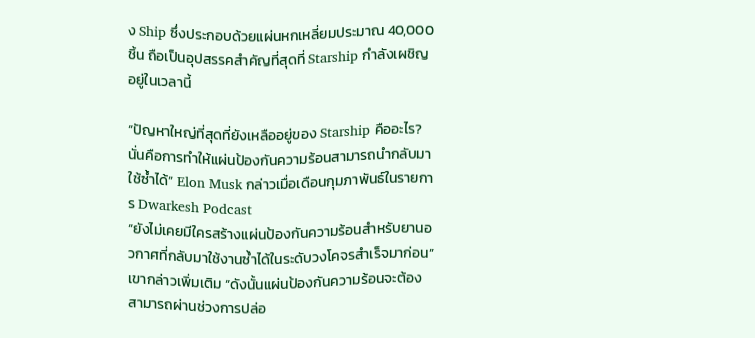ง Ship ซึ่งประกอบด้วยแผ่นหกเหลี่ยมประมาณ 40,000 ชิ้น ถือเป็นอุปสรรคสำคัญที่สุดที่ Starship กำลังเผชิญอยู่ในเวลานี้

“ปัญหาใหญ่ที่สุดที่ยังเหลืออยู่ของ Starship คืออะไร? นั่นคือการทำให้แผ่นป้องกันความร้อนสามารถนำกลับมาใช้ซ้ำได้” Elon Musk กล่าวเมื่อเดือนกุมภาพันธ์ในรายการ Dwarkesh Podcast
“ยังไม่เคยมีใครสร้างแผ่นป้องกันความร้อนสำหรับยานอวกาศที่กลับมาใช้งานซ้ำได้ในระดับวงโคจรสำเร็จมาก่อน” เขากล่าวเพิ่มเติม “ดังนั้นแผ่นป้องกันความร้อนจะต้องสามารถผ่านช่วงการปล่อ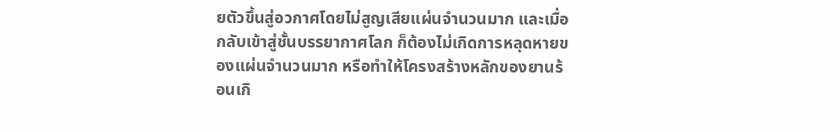ยตัวขึ้นสู่อวกาศโดยไม่สูญเสียแผ่นจำนวนมาก และเมื่อกลับเข้าสู่ชั้นบรรยากาศโลก ก็ต้องไม่เกิดการหลุดหายของแผ่นจำนวนมาก หรือทำให้โครงสร้างหลักของยานร้อนเกิ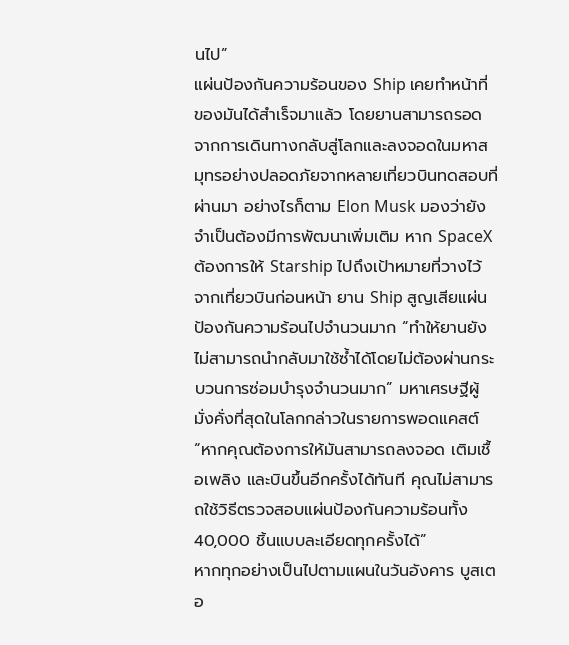นไป”
แผ่นป้องกันความร้อนของ Ship เคยทำหน้าที่ของมันได้สำเร็จมาแล้ว โดยยานสามารถรอดจากการเดินทางกลับสู่โลกและลงจอดในมหาสมุทรอย่างปลอดภัยจากหลายเที่ยวบินทดสอบที่ผ่านมา อย่างไรก็ตาม Elon Musk มองว่ายังจำเป็นต้องมีการพัฒนาเพิ่มเติม หาก SpaceX ต้องการให้ Starship ไปถึงเป้าหมายที่วางไว้
จากเที่ยวบินก่อนหน้า ยาน Ship สูญเสียแผ่นป้องกันความร้อนไปจำนวนมาก “ทำให้ยานยังไม่สามารถนำกลับมาใช้ซ้ำได้โดยไม่ต้องผ่านกระบวนการซ่อมบำรุงจำนวนมาก” มหาเศรษฐีผู้มั่งคั่งที่สุดในโลกกล่าวในรายการพอดแคสต์ “หากคุณต้องการให้มันสามารถลงจอด เติมเชื้อเพลิง และบินขึ้นอีกครั้งได้ทันที คุณไม่สามารถใช้วิธีตรวจสอบแผ่นป้องกันความร้อนทั้ง 40,000 ชิ้นแบบละเอียดทุกครั้งได้”
หากทุกอย่างเป็นไปตามแผนในวันอังคาร บูสเตอ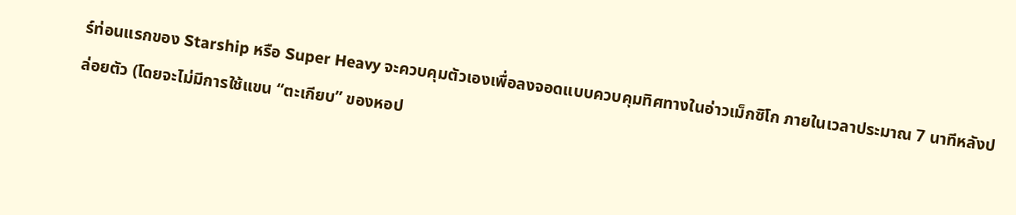ร์ท่อนแรกของ Starship หรือ Super Heavy จะควบคุมตัวเองเพื่อลงจอดแบบควบคุมทิศทางในอ่าวเม็กซิโก ภายในเวลาประมาณ 7 นาทีหลังปล่อยตัว (โดยจะไม่มีการใช้แขน “ตะเกียบ” ของหอป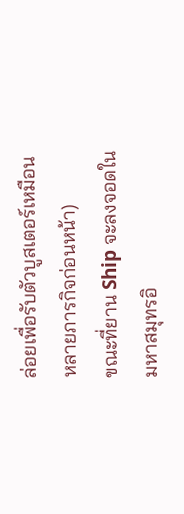ล่อยเพื่อรับตัวบูสเตอร์เหมือนหลายภารกิจก่อนหน้า)
ขณะที่ยาน Ship จะลงจอดในมหาสมุทรอิ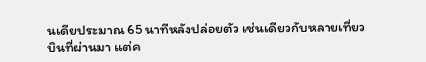นเดียประมาณ 65 นาทีหลังปล่อยตัว เช่นเดียวกับหลายเที่ยวบินที่ผ่านมา แต่ค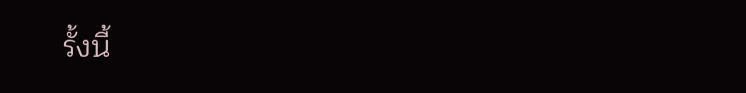รั้งนี้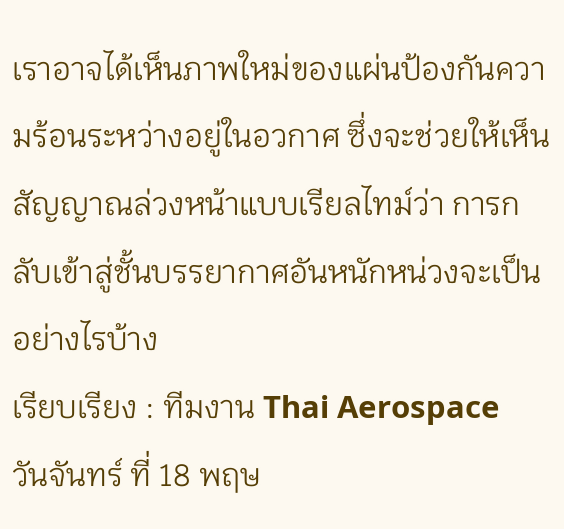เราอาจได้เห็นภาพใหม่ของแผ่นป้องกันความร้อนระหว่างอยู่ในอวกาศ ซึ่งจะช่วยให้เห็นสัญญาณล่วงหน้าแบบเรียลไทม์ว่า การกลับเข้าสู่ชั้นบรรยากาศอันหนักหน่วงจะเป็นอย่างไรบ้าง
เรียบเรียง : ทีมงาน Thai Aerospace
วันจันทร์ ที่ 18 พฤษ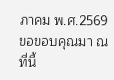ภาคม พ.ศ.2569
ขอขอบคุณมา ณ ที่นี้